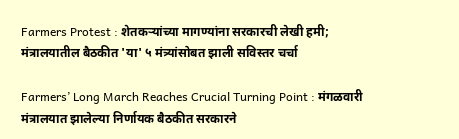Farmers Protest : शेतकऱ्यांच्या मागण्यांना सरकारची लेखी हमी; मंत्रालयातील बैठकीत 'या' ५ मंत्र्यांसोबत झाली सविस्तर चर्चा

Farmers’ Long March Reaches Crucial Turning Point : मंगळवारी मंत्रालयात झालेल्या निर्णायक बैठकीत सरकारने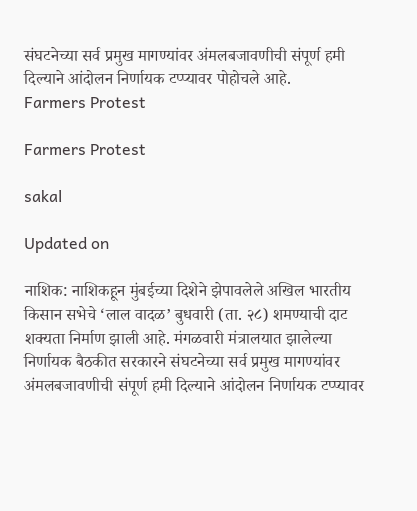संघटनेच्या सर्व प्रमुख मागण्यांवर अंमलबजावणीची संपूर्ण हमी दिल्याने आंदोलन निर्णायक टप्प्यावर पोहोचले आहे.
Farmers Protest

Farmers Protest

sakal

Updated on

नाशिक: नाशिकहून मुंबईच्या दिशेने झेपावलेले अखिल भारतीय किसान सभेचे ‘लाल वादळ’ बुधवारी (ता. २८) शमण्याची दाट शक्यता निर्माण झाली आहे. मंगळवारी मंत्रालयात झालेल्या निर्णायक बैठकीत सरकारने संघटनेच्या सर्व प्रमुख मागण्यांवर अंमलबजावणीची संपूर्ण हमी दिल्याने आंदोलन निर्णायक टप्प्यावर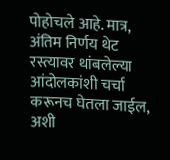पोहोचले आहे. मात्र, अंतिम निर्णय थेट रस्त्यावर थांबलेल्या आंदोलकांशी चर्चा करूनच घेतला जाईल, अशी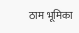ठाम भूमिका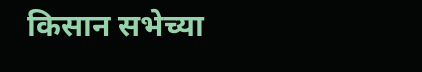किसान सभेच्या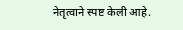नेतृत्वाने स्पष्ट केली आहे.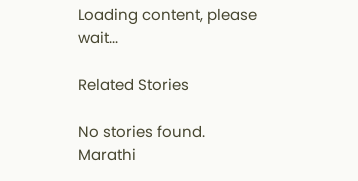Loading content, please wait...

Related Stories

No stories found.
Marathi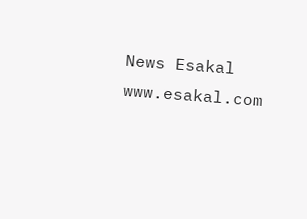News Esakal
www.esakal.com